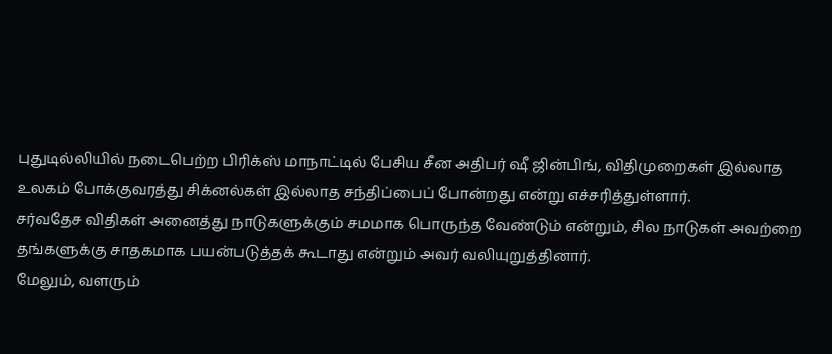புதுடில்லியில் நடைபெற்ற பிரிக்ஸ் மாநாட்டில் பேசிய சீன அதிபர் ஷீ ஜின்பிங், விதிமுறைகள் இல்லாத உலகம் போக்குவரத்து சிக்னல்கள் இல்லாத சந்திப்பைப் போன்றது என்று எச்சரித்துள்ளார்.
சர்வதேச விதிகள் அனைத்து நாடுகளுக்கும் சமமாக பொருந்த வேண்டும் என்றும், சில நாடுகள் அவற்றை தங்களுக்கு சாதகமாக பயன்படுத்தக் கூடாது என்றும் அவர் வலியுறுத்தினார்.
மேலும், வளரும்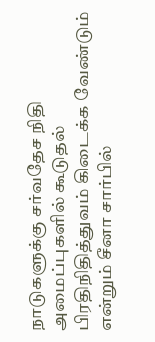நாடுகளுக்கு சர்வதேச நிதி அமைப்புகளில் கூடுதல் பிரதிநிதித்துவம் கிடைக்க வேண்டும் என்றும் சீனா சார்பில்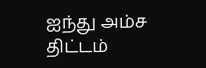ஐந்து அம்ச திட்டம்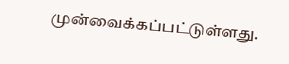முன்வைக்கப்பட்டுள்ளது.